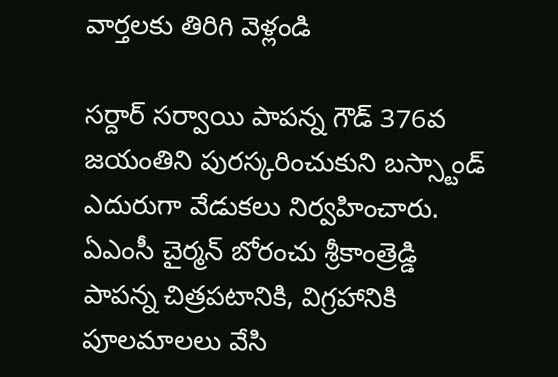వార్తలకు తిరిగి వెళ్లండి

సర్దార్ సర్వాయి పాపన్న గౌడ్ 376వ జయంతిని పురస్కరించుకుని బస్స్టాండ్ ఎదురుగా వేడుకలు నిర్వహించారు. ఏఎంసీ చైర్మన్ బోరంచు శ్రీకాంత్రెడ్డి పాపన్న చిత్రపటానికి, విగ్రహానికి పూలమాలలు వేసి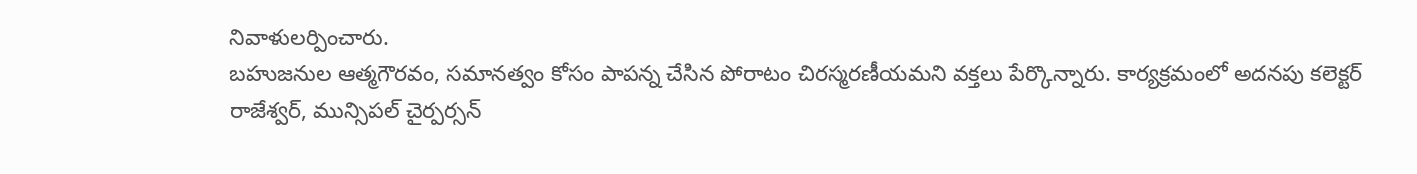నివాళులర్పించారు.
బహుజనుల ఆత్మగౌరవం, సమానత్వం కోసం పాపన్న చేసిన పోరాటం చిరస్మరణీయమని వక్తలు పేర్కొన్నారు. కార్యక్రమంలో అదనపు కలెక్టర్ రాజేశ్వర్, మున్సిపల్ చైర్పర్సన్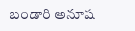బండారి అనూష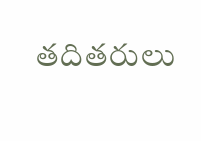తదితరులు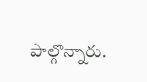పాల్గొన్నారు.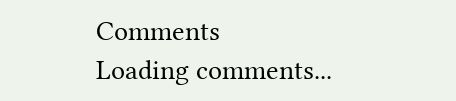Comments
Loading comments...